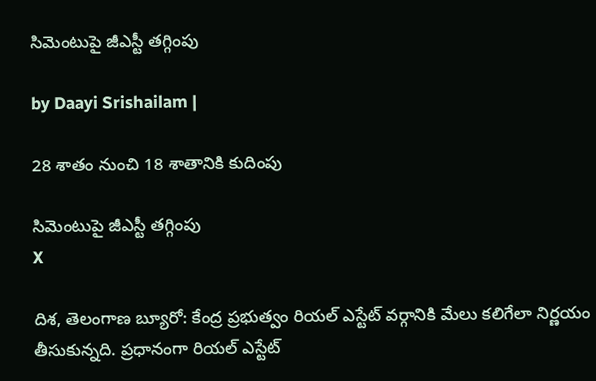సిమెంటుపై జీఎస్టీ తగ్గింపు

by Daayi Srishailam |

28 శాతం నుంచి 18 శాతానికి కుదింపు

సిమెంటుపై జీఎస్టీ తగ్గింపు
X

దిశ, తెలంగాణ బ్యూరో: కేంద్ర ప్రభుత్వం రియల్ ఎస్టేట్ వర్గానికి మేలు కలిగేలా నిర్ణయం తీసుకున్నది. ప్రధానంగా రియల్ ఎస్టేట్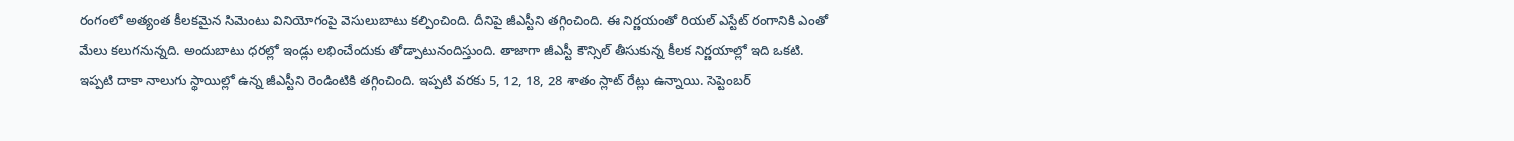రంగంలో అత్యంత కీలకమైన సిమెంటు వినియోగంపై వెసులుబాటు కల్పించింది. దీనిపై జీఎస్టీని తగ్గించింది. ఈ నిర్ణయంతో రియల్ ఎస్టేట్ రంగానికి ఎంతో మేలు కలుగనున్నది. అందుబాటు ధరల్లో ఇండ్లు లభించేందుకు తోడ్పాటునందిస్తుంది. తాజాగా జీఎస్టీ కౌన్సిల్ తీసుకున్న కీలక నిర్ణయాల్లో ఇది ఒకటి. ఇప్పటి దాకా నాలుగు స్థాయిల్లో ఉన్న జీఎస్టీని రెండింటికి తగ్గించింది. ఇప్పటి వరకు 5, 12, 18, 28 శాతం స్లాట్ రేట్లు ఉన్నాయి. సెప్టెంబర్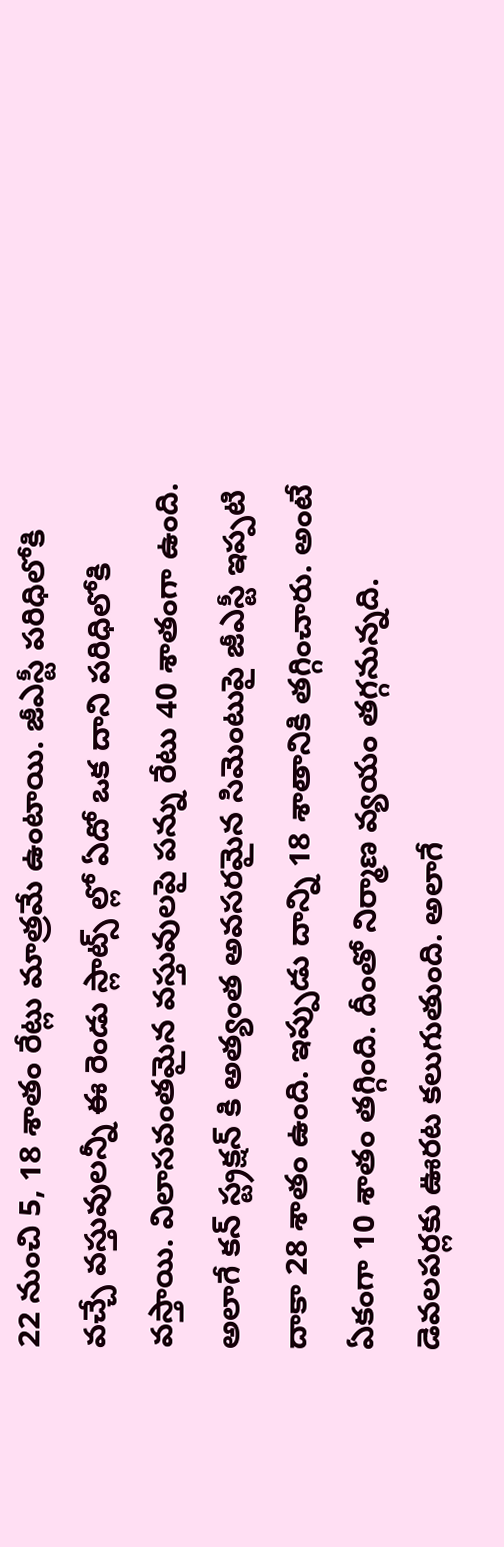22 నుంచి 5, 18 శాతం రేట్లు మాత్రమే ఉంటాయి. జీఎస్టీ పరిధిలోకి వచ్చే వస్తువులన్నీ ఈ రెండు స్లాట్స్ ల్లో ఏదో ఒక దాని పరిధిలోకి వస్తాయి. విలాసవంతమైన వస్తువులపై పన్ను రేటు 40 శాతంగా ఉంది. అలాగే కన్ స్ట్రక్షన్ కి అత్యంత అవసరమైన సిమెంటుపై జీఎస్టీ ఇప్పటి దాకా 28 శాతం ఉంది. ఇప్పుడు దాన్ని 18 శాతానికి తగ్గించారు. అంటే ఏకంగా 10 శాతం తగ్గింది. దీంతో నిర్మాణ వ్యయం తగ్గనున్నది. డెవలపర్లకు ఊరట కలుగుతుంది. అలాగే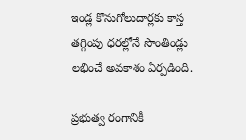ఇండ్ల కొనుగోలుదార్లకు కాస్త తగ్గింపు ధరల్లోనే సొంతిండ్లు లభించే అవకాశం ఏర్పడింది.

ప్రభుత్వ రంగానికీ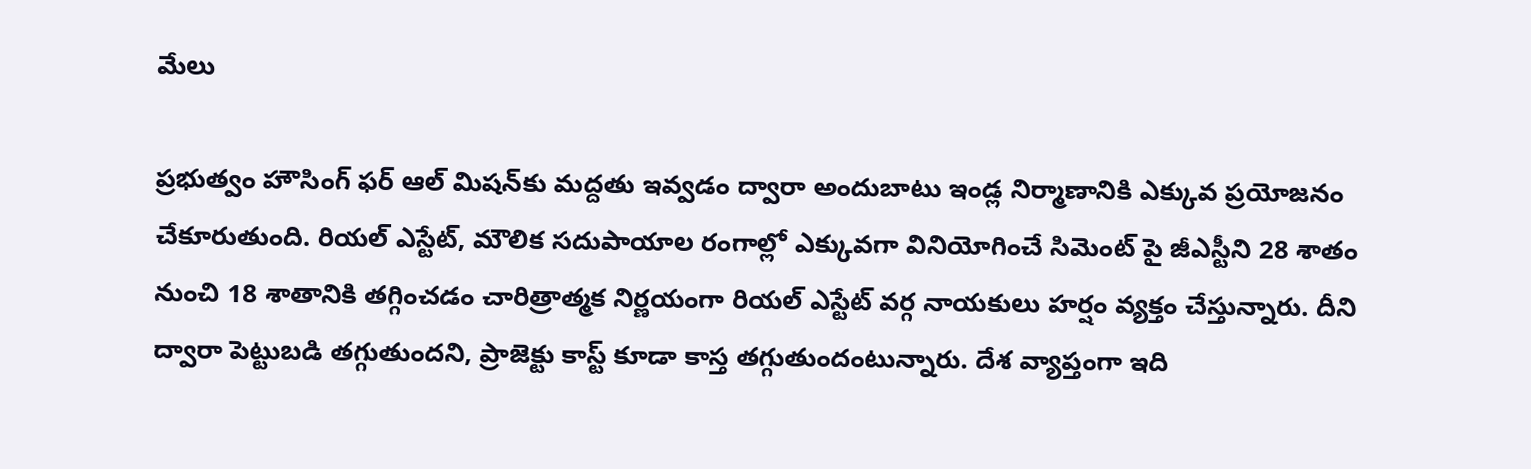మేలు

ప్రభుత్వం హౌసింగ్ ఫర్ ఆల్ మిషన్‌కు మద్దతు ఇవ్వడం ద్వారా అందుబాటు ఇండ్ల నిర్మాణానికి ఎక్కువ ప్రయోజనం చేకూరుతుంది. రియల్ ఎస్టేట్, మౌలిక సదుపాయాల రంగాల్లో ఎక్కువగా వినియోగించే సిమెంట్ పై జీఎస్టీని 28 శాతం నుంచి 18 శాతానికి తగ్గించడం చారిత్రాత్మక నిర్ణయంగా రియల్ ఎస్టేట్ వర్గ నాయకులు హర్షం వ్యక్తం చేస్తున్నారు. దీని ద్వారా పెట్టుబడి తగ్గుతుందని, ప్రాజెక్టు కాస్ట్ కూడా కాస్త తగ్గుతుందంటున్నారు. దేశ వ్యాప్తంగా ఇది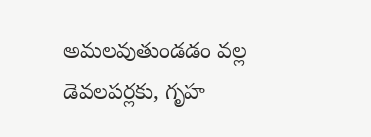అమలవుతుండడం వల్ల డెవలపర్లకు, గృహ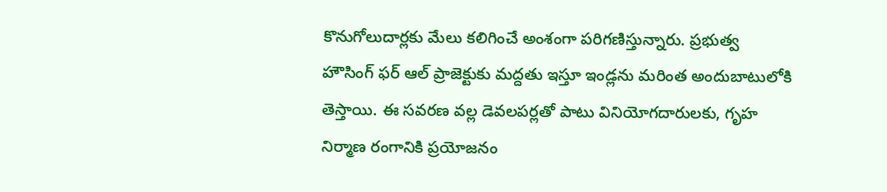కొనుగోలుదార్లకు మేలు కలిగించే అంశంగా పరిగణిస్తున్నారు. ప్రభుత్వ హౌసింగ్ ఫర్ ఆల్ ప్రాజెక్టుకు మద్దతు ఇస్తూ ఇండ్లను మరింత అందుబాటులోకి తెస్తాయి. ఈ సవరణ వల్ల డెవలపర్లతో పాటు వినియోగదారులకు, గృహ నిర్మాణ రంగానికి ప్రయోజనం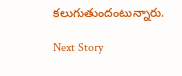కలుగుతుందంటున్నారు.

Next Story